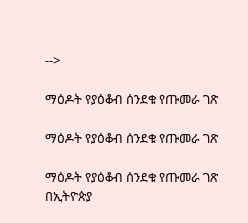-->

ማዕዶት የያዕቆብ ሰንደቁ የጡመራ ገጽ

ማዕዶት የያዕቆብ ሰንደቁ የጡመራ ገጽ

ማዕዶት የያዕቆብ ሰንደቁ የጡመራ ገጽ በኢትዮጵያ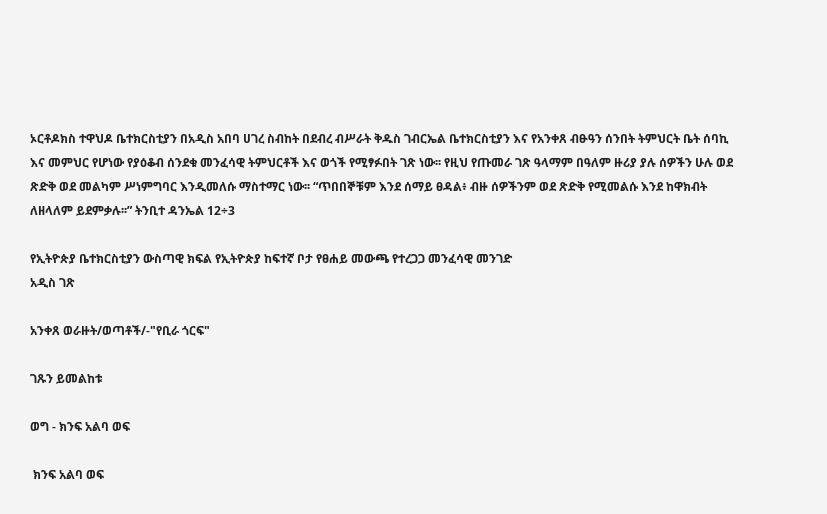ኦርቶዶክስ ተዋህዶ ቤተክርስቲያን በአዲስ አበባ ሀገረ ስብከት በደብረ ብሥራት ቅዱስ ገብርኤል ቤተክርስቲያን እና የአንቀጸ ብፁዓን ሰንበት ትምህርት ቤት ሰባኪ እና መምህር የሆነው የያዕቆብ ሰንደቁ መንፈሳዊ ትምህርቶች እና ወጎች የሚፃፉበት ገጽ ነው፡፡ የዚህ የጡመራ ገጽ ዓላማም በዓለም ዙሪያ ያሉ ሰዎችን ሁሉ ወደ ጽድቅ ወደ መልካም ሥነምግባር እንዲመለሱ ማስተማር ነው፡፡ “ጥበበኞቹም እንደ ሰማይ ፀዳል፥ ብዙ ሰዎችንም ወደ ጽድቅ የሚመልሱ እንደ ከዋክብት ለዘላለም ይደምቃሉ፡፡” ትንቢተ ዳንኤል 12÷3

የኢትዮጵያ ቤተክርስቲያን ውስጣዊ ክፍል የኢትዮጵያ ከፍተኛ ቦታ የፀሐይ መውጫ የተረጋጋ መንፈሳዊ መንገድ
አዲስ ገጽ

አንቀጸ ወራዙት/ወጣቶች/-"የቢራ ጎርፍ"

ገጹን ይመልከቱ

ወግ - ክንፍ አልባ ወፍ

 ክንፍ አልባ ወፍ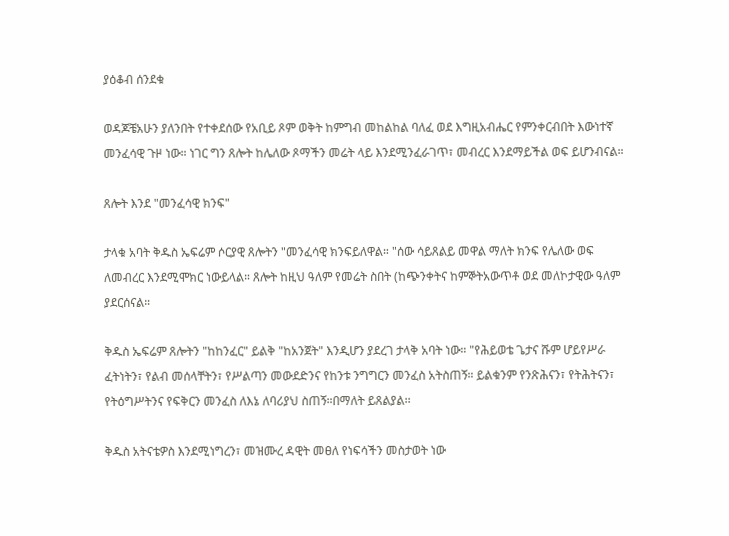ያዕቆብ ሰንደቁ

ወዳጆቼአሁን ያለንበት የተቀደሰው የአቢይ ጾም ወቅት ከምግብ መከልከል ባለፈ ወደ እግዚአብሔር የምንቀርብበት እውነተኛ መንፈሳዊ ጉዞ ነው። ነገር ግን ጸሎት ከሌለው ጾማችን መሬት ላይ እንደሚንፈራገጥ፣ መብረር እንደማይችል ወፍ ይሆንብናል።

ጸሎት እንደ "መንፈሳዊ ክንፍ"

ታላቁ አባት ቅዱስ ኤፍሬም ሶርያዊ ጸሎትን "መንፈሳዊ ክንፍይለዋል። "ሰው ሳይጸልይ መዋል ማለት ክንፍ የሌለው ወፍ ለመብረር እንደሚሞክር ነውይላል። ጸሎት ከዚህ ዓለም የመሬት ስበት (ከጭንቀትና ከምኞትአውጥቶ ወደ መለኮታዊው ዓለም ያደርሰናል።

ቅዱስ ኤፍሬም ጸሎትን "ከከንፈር" ይልቅ "ከአንጀት" እንዲሆን ያደረገ ታላቅ አባት ነው። "የሕይወቴ ጌታና ሹም ሆይየሥራ ፈትነትን፣ የልብ መሰላቸትን፣ የሥልጣን መውደድንና የከንቱ ንግግርን መንፈስ አትስጠኝ። ይልቁንም የንጽሕናን፣ የትሕትናን፣ የትዕግሥትንና የፍቅርን መንፈስ ለእኔ ለባሪያህ ስጠኝ።በማለት ይጸልያል፡፡

ቅዱስ አትናቴዎስ እንደሚነግረን፣ መዝሙረ ዳዊት መፀለ የነፍሳችን መስታወት ነው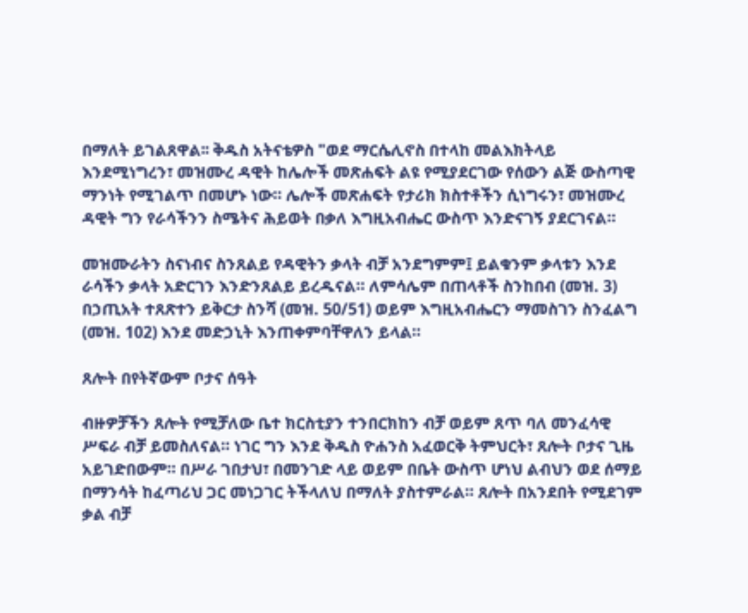በማለት ይገልጸዋል፡፡ ቅዱስ አትናቴዎስ "ወደ ማርሴሊኖስ በተላከ መልእክትላይ እንደሚነግረን፣ መዝሙረ ዳዊት ከሌሎች መጽሐፍት ልዩ የሚያደርገው የሰውን ልጅ ውስጣዊ ማንነት የሚገልጥ በመሆኑ ነው። ሌሎች መጽሐፍት የታሪክ ክስተቶችን ሲነግሩን፣ መዝሙረ ዳዊት ግን የራሳችንን ስሜትና ሕይወት በቃለ እግዚአብሔር ውስጥ እንድናገኝ ያደርገናል።

መዝሙራትን ስናነብና ስንጸልይ የዳዊትን ቃላት ብቻ አንደግምም፤ ይልቁንም ቃላቱን እንደ ራሳችን ቃላት አድርገን እንድንጸልይ ይረዱናል። ለምሳሌም በጠላቶች ስንከበብ (መዝ. 3) በኃጢአት ተጸጽተን ይቅርታ ስንሻ (መዝ. 50/51) ወይም እግዚአብሔርን ማመስገን ስንፈልግ (መዝ. 102) እንደ መድኃኒት እንጠቀምባቸዋለን ይላል።

ጸሎት በየትኛውም ቦታና ሰዓት

ብዙዎቻችን ጸሎት የሚቻለው ቤተ ክርስቲያን ተንበርክከን ብቻ ወይም ጸጥ ባለ መንፈሳዊ ሥፍራ ብቻ ይመስለናል። ነገር ግን እንደ ቅዱስ ዮሐንስ አፈወርቅ ትምህርት፣ ጸሎት ቦታና ጊዜ አይገድበውም። በሥራ ገበታህ፣ በመንገድ ላይ ወይም በቤት ውስጥ ሆነህ ልብህን ወደ ሰማይ በማንሳት ከፈጣሪህ ጋር መነጋገር ትችላለህ በማለት ያስተምራል። ጸሎት በአንደበት የሚደገም ቃል ብቻ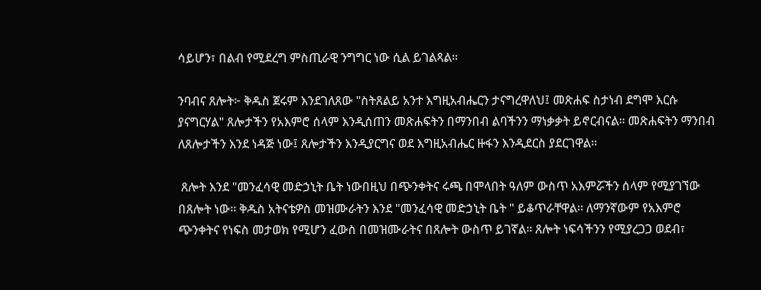ሳይሆን፣ በልብ የሚደረግ ምስጢራዊ ንግግር ነው ሲል ይገልጻል፡፡

ንባብና ጸሎት፦ ቅዱስ ጀሩም እንደገለጸው "ስትጸልይ አንተ እግዚአብሔርን ታናግረዋለህ፤ መጽሐፍ ስታነብ ደግሞ እርሱ ያናግርሃል" ጸሎታችን የአእምሮ ሰላም እንዲሰጠን መጽሐፍትን በማንበብ ልባችንን ማነቃቃት ይኖርብናል። መጽሐፍትን ማንበብ ለጸሎታችን እንደ ነዳጅ ነው፤ ጸሎታችን እንዲያርግና ወደ እግዚአብሔር ዙፋን እንዲደርስ ያደርገዋል።

 ጸሎት እንደ "መንፈሳዊ መድኃኒት ቤት ነውበዚህ በጭንቀትና ሩጫ በሞላበት ዓለም ውስጥ አእምሯችን ሰላም የሚያገኘው በጸሎት ነው። ቅዱስ አትናቴዎስ መዝሙራትን እንደ "መንፈሳዊ መድኃኒት ቤት " ይቆጥራቸዋል። ለማንኛውም የአእምሮ ጭንቀትና የነፍስ መታወክ የሚሆን ፈውስ በመዝሙራትና በጸሎት ውስጥ ይገኛል። ጸሎት ነፍሳችንን የሚያረጋጋ ወደብ፣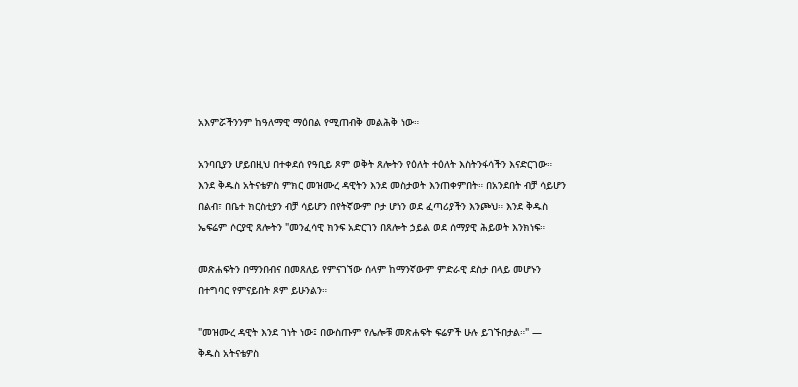አእምሯችንንም ከዓለማዊ ማዕበል የሚጠብቅ መልሕቅ ነው።

አንባቢያን ሆይበዚህ በተቀደሰ የዓቢይ ጾም ወቅት ጸሎትን የዕለት ተዕለት እስትንፋሳችን እናድርገው። እንደ ቅዱስ አትናቴዎስ ምክር መዝሙረ ዳዊትን እንደ መስታወት እንጠቀምበት። በአንደበት ብቻ ሳይሆን በልብ፣ በቤተ ክርስቲያን ብቻ ሳይሆን በየትኛውም ቦታ ሆነን ወደ ፈጣሪያችን እንጮህ። እንደ ቅዱስ ኤፍሬም ሶርያዊ ጸሎትን "መንፈሳዊ ክንፍ አድርገን በጸሎት ኃይል ወደ ሰማያዊ ሕይወት እንክነፍ።

መጽሐፍትን በማንበብና በመጸለይ የምናገኘው ሰላም ከማንኛውም ምድራዊ ደስታ በላይ መሆኑን በተግባር የምናይበት ጾም ይሁንልን።

"መዝሙረ ዳዊት እንደ ገነት ነው፤ በውስጡም የሌሎቹ መጽሐፍት ፍሬዎች ሁሉ ይገኙበታል።" — ቅዱስ አትናቴዎስ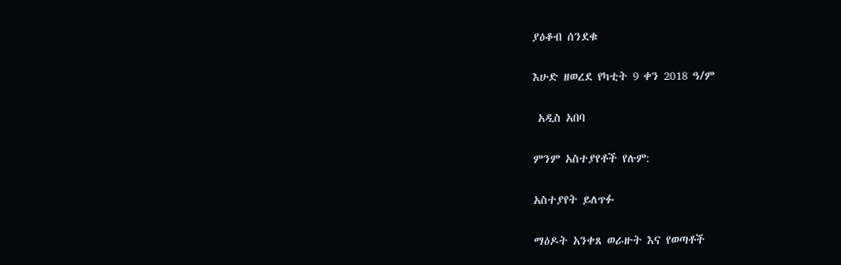ያዕቆብ ሰንደቁ

እሁድ ዘወረደ የካቲት 9 ቀን 2018 ዓ/ም

 አዲስ አበባ

ምንም አስተያየቶች የሉም:

አስተያየት ይለጥፉ

ማዕዶት አንቀጸ ወራዙት እና የወጣቶች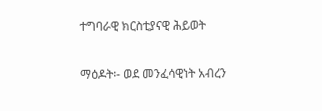ተግባራዊ ክርስቲያናዊ ሕይወት

ማዕዶት፡- ወደ መንፈሳዊነት አብረን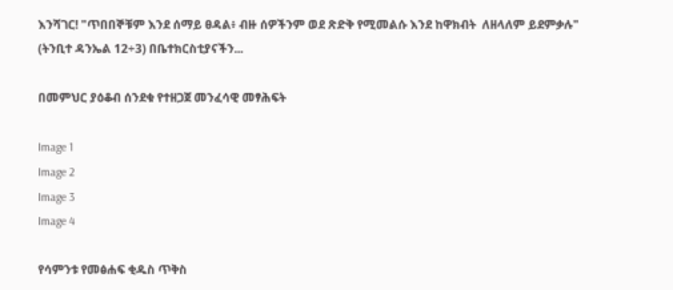እንሻገር! "ጥበበኞቹም እንደ ሰማይ ፀዳል፥ ብዙ ሰዎችንም ወደ ጽድቅ የሚመልሱ እንደ ከዋክብት  ለዘላለም ይደምቃሉ"  (ትንቢተ ዳንኤል 12÷3) በቤተክርስቲያናችን...

በመምህር ያዕቆብ ሰንደቁ የተዘጋጀ መንፈሳዊ መፃሕፍት

Image 1
Image 2
Image 3
Image 4

የሳምንቱ የመፅሐፍ ቂዱስ ጥቅስ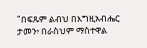"በፍጹም ልብህ በእግዚአብሔር ታመን፥ በራስህም ማስተዋል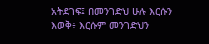አትደገፍ፤ በመንገድህ ሁሉ እርሱን እወቅ፥ እርሱም መንገድህን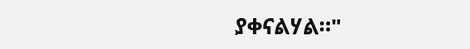ያቀናልሃል።"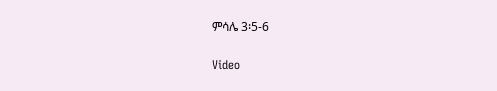ምሳሌ 3፡5-6

Video